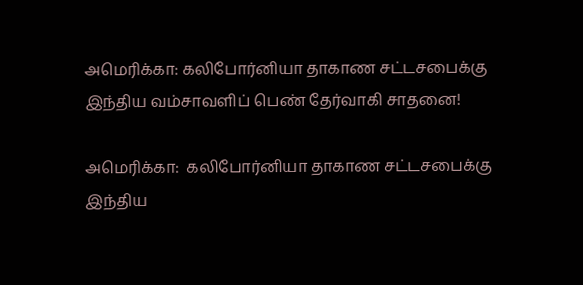அமெரிக்கா: கலிபோர்னியா தாகாண சட்டசபைக்கு இந்திய வம்சாவளிப் பெண் தேர்வாகி சாதனை!

அமெரிக்கா:  கலிபோர்னியா தாகாண சட்டசபைக்கு இந்திய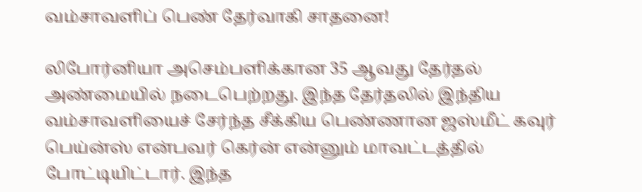வம்சாவளிப் பெண் தேர்வாகி சாதனை!

லிபோர்னியா அசெம்பளிக்கான 35 ஆவது தேர்தல் அண்மையில் நடைபெற்றது. இந்த தேர்தலில் இந்திய வம்சாவளியைச் சேர்ந்த சீக்கிய பெண்ணான ஜஸ்மீட் கவுர் பெய்ன்ஸ் என்பவர் கெர்ன் என்னும் மாவட்டத்தில் போட்டியிட்டார். இந்த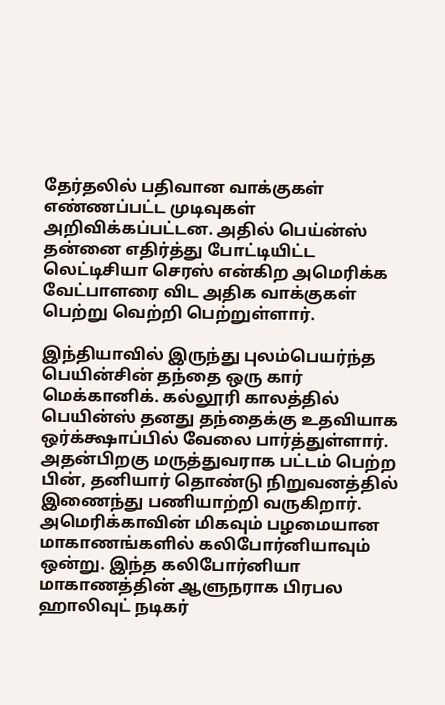தேர்தலில் பதிவான வாக்குகள் எண்ணப்பட்ட முடிவுகள் அறிவிக்கப்பட்டன. அதில் பெய்ன்ஸ் தன்னை எதிர்த்து போட்டியிட்ட லெட்டிசியா செரஸ் என்கிற அமெரிக்க வேட்பாளரை விட அதிக வாக்குகள் பெற்று வெற்றி பெற்றுள்ளார்.

இந்தியாவில் இருந்து புலம்பெயர்ந்த பெயின்சின் தந்தை ஒரு கார் மெக்கானிக். கல்லூரி காலத்தில் பெயின்ஸ் தனது தந்தைக்கு உதவியாக ஒர்க்க்ஷாப்பில் வேலை பார்த்துள்ளார். அதன்பிறகு மருத்துவராக பட்டம் பெற்ற பின், தனியார் தொண்டு நிறுவனத்தில் இணைந்து பணியாற்றி வருகிறார். அமெரிக்காவின் மிகவும் பழமையான மாகாணங்களில் கலிபோர்னியாவும் ஒன்று. இந்த கலிபோர்னியா மாகாணத்தின் ஆளுநராக பிரபல ஹாலிவுட் நடிகர்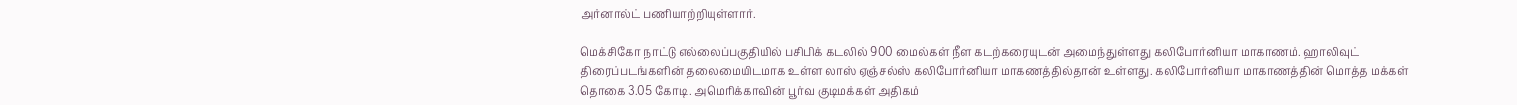அர்னால்ட் பணியாற்றியுள்ளார்.

மெக்சிகோ நாட்டு எல்லைப்பகுதியில் பசிபிக் கடலில் 900 மைல்கள் நீள கடற்கரையுடன் அமைந்துள்ளது கலிபோர்னியா மாகாணம். ஹாலிவுட் திரைப்படங்களின் தலைமையிடமாக உள்ள லாஸ் ஏஞ்சல்ஸ் கலிபோர்னியா மாகணத்தில்தான் உள்ளது. கலிபோர்னியா மாகாணத்தின் மொத்த மக்கள் தொகை 3.05 கோடி. அமெரிக்காவின் பூர்வ குடிமக்கள் அதிகம்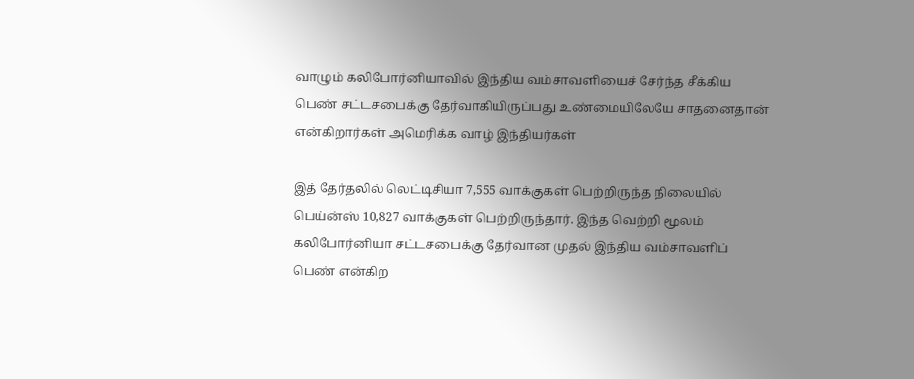வாழும் கலிபோர்னியாவில் இந்திய வம்சாவளியைச் சேர்ந்த சீக்கிய பெண் சட்டசபைக்கு தேர்வாகியிருப்பது உண்மையிலேயே சாதனைதான் என்கிறார்கள் அமெரிக்க வாழ் இந்தியர்கள்

இத் தேர்தலில் லெட்டிசியா 7,555 வாக்குகள் பெற்றிருந்த நிலையில் பெய்ன்ஸ் 10,827 வாக்குகள் பெற்றிருந்தார். இந்த வெற்றி மூலம் கலிபோர்னியா சட்டசபைக்கு தேர்வான முதல் இந்திய வம்சாவளிப் பெண் என்கிற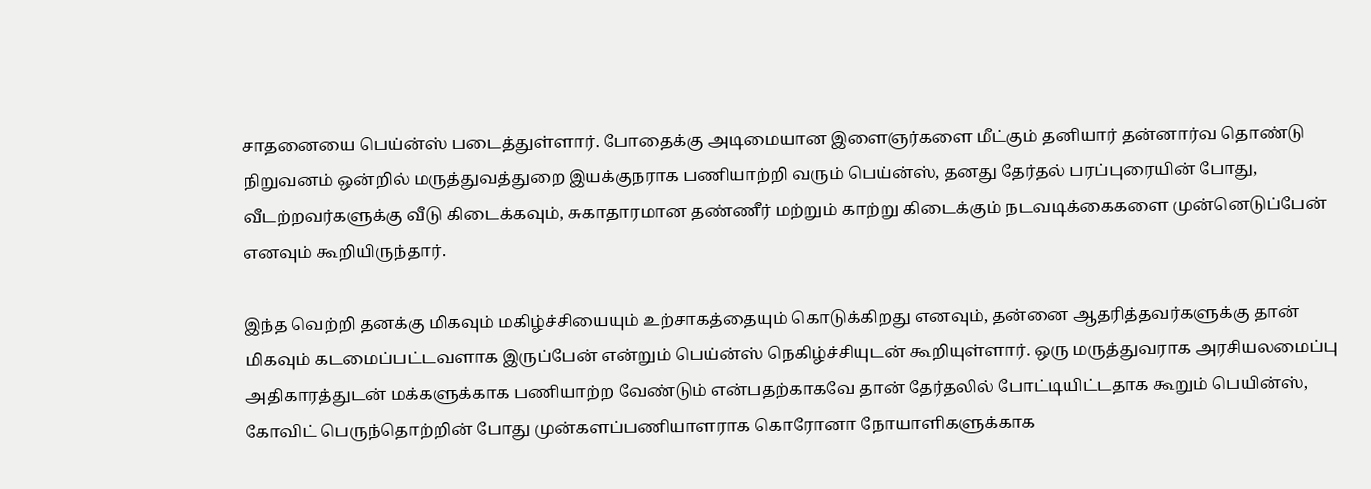சாதனையை பெய்ன்ஸ் படைத்துள்ளார். போதைக்கு அடிமையான இளைஞர்களை மீட்கும் தனியார் தன்னார்வ தொண்டு நிறுவனம் ஒன்றில் மருத்துவத்துறை இயக்குநராக பணியாற்றி வரும் பெய்ன்ஸ், தனது தேர்தல் பரப்புரையின் போது, வீடற்றவர்களுக்கு வீடு கிடைக்கவும், சுகாதாரமான தண்ணீர் மற்றும் காற்று கிடைக்கும் நடவடிக்கைகளை முன்னெடுப்பேன் எனவும் கூறியிருந்தார்.

இந்த வெற்றி தனக்கு மிகவும் மகிழ்ச்சியையும் உற்சாகத்தையும் கொடுக்கிறது எனவும், தன்னை ஆதரித்தவர்களுக்கு தான் மிகவும் கடமைப்பட்டவளாக இருப்பேன் என்றும் பெய்ன்ஸ் நெகிழ்ச்சியுடன் கூறியுள்ளார். ஒரு மருத்துவராக அரசியலமைப்பு அதிகாரத்துடன் மக்களுக்காக பணியாற்ற வேண்டும் என்பதற்காகவே தான் தேர்தலில் போட்டியிட்டதாக கூறும் பெயின்ஸ், கோவிட் பெருந்தொற்றின் போது முன்களப்பணியாளராக கொரோனா நோயாளிகளுக்காக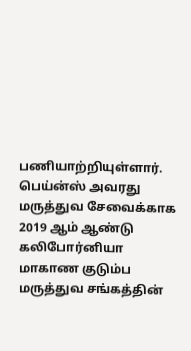பணியாற்றியுள்ளார். பெய்ன்ஸ் அவரது மருத்துவ சேவைக்காக 2019 ஆம் ஆண்டு கலிபோர்னியா மாகாண குடும்ப மருத்துவ சங்கத்தின்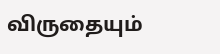விருதையும்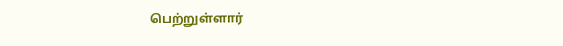பெற்றுள்ளார்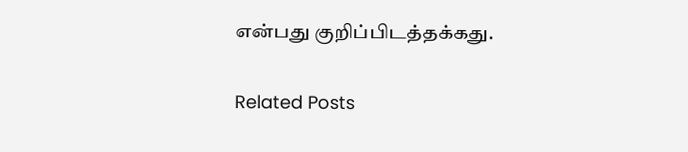என்பது குறிப்பிடத்தக்கது.

Related Posts